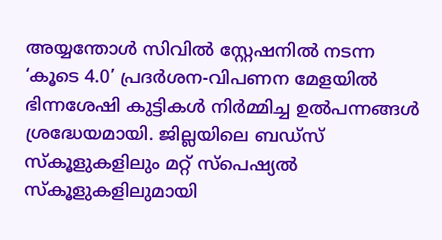അയ്യന്തോൾ സിവിൽ സ്റ്റേഷനിൽ നടന്ന ‘കൂടെ 4.0’ പ്രദർശന-വിപണന മേളയിൽ ഭിന്നശേഷി കുട്ടികൾ നിർമ്മിച്ച ഉൽപന്നങ്ങൾ ശ്രദ്ധേയമായി. ജില്ലയിലെ ബഡ്സ് സ്കൂളുകളിലും മറ്റ് സ്പെഷ്യൽ സ്കൂളുകളിലുമായി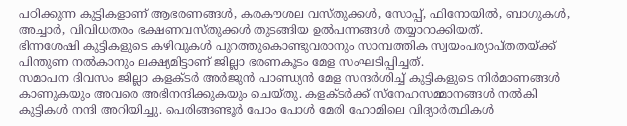പഠിക്കുന്ന കുട്ടികളാണ് ആഭരണങ്ങൾ, കരകൗശല വസ്തുക്കൾ, സോപ്പ്, ഫിനോയിൽ, ബാഗുകൾ, അച്ചാർ, വിവിധതരം ഭക്ഷണവസ്തുക്കൾ തുടങ്ങിയ ഉൽപന്നങ്ങൾ തയ്യാറാക്കിയത്.
ഭിന്നശേഷി കുട്ടികളുടെ കഴിവുകൾ പുറത്തുകൊണ്ടുവരാനും സാമ്പത്തിക സ്വയംപര്യാപ്തതയ്ക്ക് പിന്തുണ നൽകാനും ലക്ഷ്യമിട്ടാണ് ജില്ലാ ഭരണകൂടം മേള സംഘടിപ്പിച്ചത്.
സമാപന ദിവസം ജില്ലാ കളക്ടർ അർജുൻ പാണ്ഡ്യൻ മേള സന്ദർശിച്ച് കുട്ടികളുടെ നിർമാണങ്ങൾ കാണുകയും അവരെ അഭിനന്ദിക്കുകയും ചെയ്തു. കളക്ടർക്ക് സ്നേഹസമ്മാനങ്ങൾ നൽകി കുട്ടികൾ നന്ദി അറിയിച്ചു. പെരിങ്ങണ്ടൂർ പോം പോൾ മേരി ഹോമിലെ വിദ്യാർത്ഥികൾ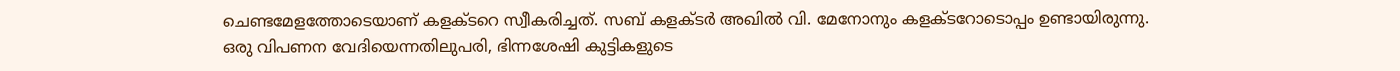ചെണ്ടമേളത്തോടെയാണ് കളക്ടറെ സ്വീകരിച്ചത്. സബ് കളക്ടർ അഖിൽ വി. മേനോനും കളക്ടറോടൊപ്പം ഉണ്ടായിരുന്നു.
ഒരു വിപണന വേദിയെന്നതിലുപരി, ഭിന്നശേഷി കുട്ടികളുടെ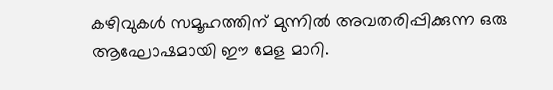കഴിവുകൾ സമൂഹത്തിന് മുന്നിൽ അവതരിപ്പിക്കുന്ന ഒരു ആഘോഷമായി ഈ മേള മാറി.